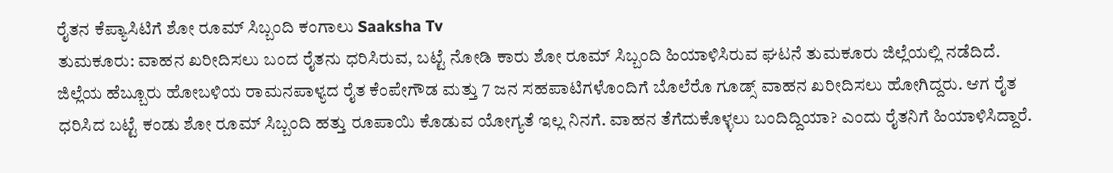ರೈತನ ಕೆಪ್ಯಾಸಿಟಿಗೆ ಶೋ ರೂಮ್ ಸಿಬ್ಬಂದಿ ಕಂಗಾಲು Saaksha Tv
ತುಮಕೂರು: ವಾಹನ ಖರೀದಿಸಲು ಬಂದ ರೈತನು ಧರಿಸಿರುವ, ಬಟ್ಟೆ ನೋಡಿ ಕಾರು ಶೋ ರೂಮ್ ಸಿಬ್ಬಂದಿ ಹಿಯಾಳಿಸಿರುವ ಘಟನೆ ತುಮಕೂರು ಜಿಲ್ಲೆಯಲ್ಲಿ ನಡೆದಿದೆ.
ಜಿಲ್ಲೆಯ ಹೆಬ್ಬೂರು ಹೋಬಳಿಯ ರಾಮನಪಾಳ್ಯದ ರೈತ ಕೆಂಪೇಗೌಡ ಮತ್ತು 7 ಜನ ಸಹಪಾಟಿಗಳೊಂದಿಗೆ ಬೊಲೆರೊ ಗೂಡ್ಸ್ ವಾಹನ ಖರೀದಿಸಲು ಹೋಗಿದ್ದರು. ಆಗ ರೈತ ಧರಿಸಿದ ಬಟ್ಟೆ ಕಂಡು ಶೋ ರೂಮ್ ಸಿಬ್ಬಂದಿ ಹತ್ತು ರೂಪಾಯಿ ಕೊಡುವ ಯೋಗ್ಯತೆ ಇಲ್ಲ ನಿನಗೆ. ವಾಹನ ತೆಗೆದುಕೊಳ್ಳಲು ಬಂದಿದ್ದಿಯಾ? ಎಂದು ರೈತನಿಗೆ ಹಿಯಾಳಿಸಿದ್ದಾರೆ.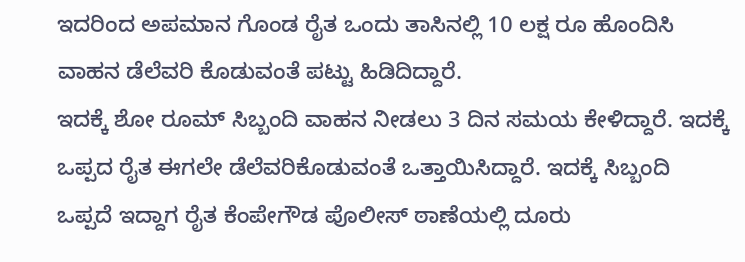ಇದರಿಂದ ಅಪಮಾನ ಗೊಂಡ ರೈತ ಒಂದು ತಾಸಿನಲ್ಲಿ 10 ಲಕ್ಷ ರೂ ಹೊಂದಿಸಿ ವಾಹನ ಡೆಲೆವರಿ ಕೊಡುವಂತೆ ಪಟ್ಟು ಹಿಡಿದಿದ್ದಾರೆ.
ಇದಕ್ಕೆ ಶೋ ರೂಮ್ ಸಿಬ್ಬಂದಿ ವಾಹನ ನೀಡಲು 3 ದಿನ ಸಮಯ ಕೇಳಿದ್ದಾರೆ. ಇದಕ್ಕೆ ಒಪ್ಪದ ರೈತ ಈಗಲೇ ಡೆಲೆವರಿಕೊಡುವಂತೆ ಒತ್ತಾಯಿಸಿದ್ದಾರೆ. ಇದಕ್ಕೆ ಸಿಬ್ಬಂದಿ ಒಪ್ಪದೆ ಇದ್ದಾಗ ರೈತ ಕೆಂಪೇಗೌಡ ಪೊಲೀಸ್ ಠಾಣೆಯಲ್ಲಿ ದೂರು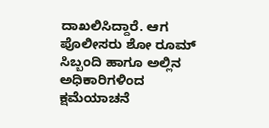ದಾಖಲಿಸಿದ್ದಾರೆ. ಆಗ ಪೊಲೀಸರು ಶೋ ರೂಮ್ ಸಿಬ್ಬಂದಿ ಹಾಗೂ ಅಲ್ಲಿನ ಅಧಿಕಾರಿಗಳಿಂದ ಕ್ಷಮೆಯಾಚನೆ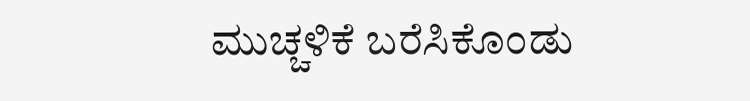ಮುಚ್ಚಳಿಕೆ ಬರೆಸಿಕೊಂಡು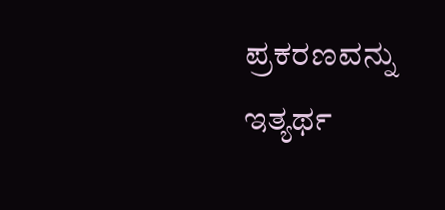ಪ್ರಕರಣವನ್ನು ಇತ್ಯರ್ಥ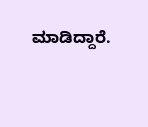ಮಾಡಿದ್ದಾರೆ.